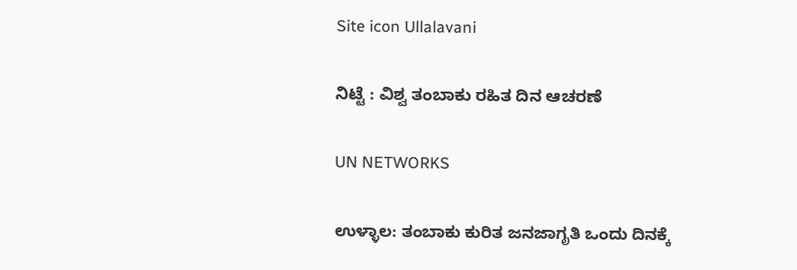Site icon Ullalavani

ನಿಟ್ಟೆ : ವಿಶ್ವ ತಂಬಾಕು ರಹಿತ ದಿನ ಆಚರಣೆ

UN NETWORKS

ಉಳ್ಳಾಲ: ತಂಬಾಕು ಕುರಿತ ಜನಜಾಗೃತಿ ಒಂದು ದಿನಕ್ಕೆ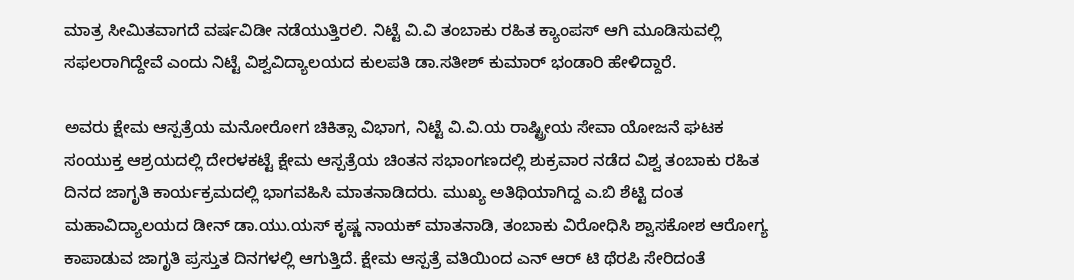ಮಾತ್ರ ಸೀಮಿತವಾಗದೆ ವರ್ಷವಿಡೀ ನಡೆಯುತ್ತಿರಲಿ. ನಿಟ್ಟೆ ವಿ.ವಿ ತಂಬಾಕು ರಹಿತ ಕ್ಯಾಂಪಸ್ ಆಗಿ ಮೂಡಿಸುವಲ್ಲಿ ಸಫಲರಾಗಿದ್ದೇವೆ ಎಂದು ನಿಟ್ಟೆ ವಿಶ್ವವಿದ್ಯಾಲಯದ ಕುಲಪತಿ ಡಾ.ಸತೀಶ್ ಕುಮಾರ್ ಭಂಡಾರಿ ಹೇಳಿದ್ದಾರೆ.

ಅವರು ಕ್ಷೇಮ ಆಸ್ಪತ್ರೆಯ ಮನೋರೋಗ ಚಿಕಿತ್ಸಾ ವಿಭಾಗ, ನಿಟ್ಟೆ ವಿ.ವಿ.ಯ ರಾಷ್ಟ್ರೀಯ ಸೇವಾ ಯೋಜನೆ ಘಟಕ ಸಂಯುಕ್ತ ಆಶ್ರಯದಲ್ಲಿ ದೇರಳಕಟ್ಟೆ ಕ್ಷೇಮ ಆಸ್ಪತ್ರೆಯ ಚಿಂತನ ಸಭಾಂಗಣದಲ್ಲಿ ಶುಕ್ರವಾರ ನಡೆದ ವಿಶ್ವ ತಂಬಾಕು ರಹಿತ ದಿನದ ಜಾಗೃತಿ ಕಾರ್ಯಕ್ರಮದಲ್ಲಿ ಭಾಗವಹಿಸಿ ಮಾತನಾಡಿದರು. ಮುಖ್ಯ ಅತಿಥಿಯಾಗಿದ್ದ ಎ.ಬಿ ಶೆಟ್ಟಿ ದಂತ ಮಹಾವಿದ್ಯಾಲಯದ ಡೀನ್ ಡಾ.ಯು.ಯಸ್ ಕೃಷ್ಣ ನಾಯಕ್ ಮಾತನಾಡಿ, ತಂಬಾಕು ವಿರೋಧಿಸಿ ಶ್ವಾಸಕೋಶ ಆರೋಗ್ಯ ಕಾಪಾಡುವ ಜಾಗೃತಿ ಪ್ರಸ್ತುತ ದಿನಗಳಲ್ಲಿ ಆಗುತ್ತಿದೆ. ಕ್ಷೇಮ ಆಸ್ಪತ್ರೆ ವತಿಯಿಂದ ಎನ್ ಆರ್ ಟಿ ಥೆರಪಿ ಸೇರಿದಂತೆ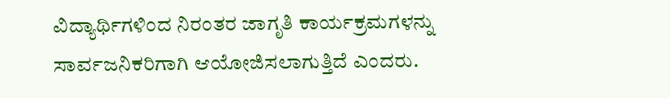ವಿದ್ಯಾರ್ಥಿಗಳಿಂದ ನಿರಂತರ ಜಾಗೃತಿ ಕಾರ್ಯಕ್ರಮಗಳನ್ನು ಸಾರ್ವಜನಿಕರಿಗಾಗಿ ಆಯೋಜಿಸಲಾಗುತ್ತಿದೆ ಎಂದರು.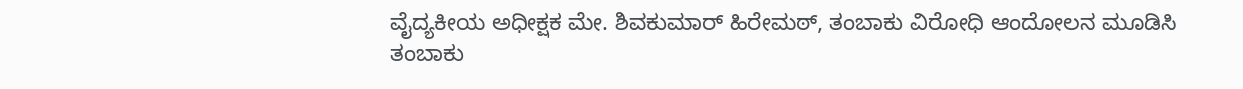ವೈದ್ಯಕೀಯ ಅಧೀಕ್ಷಕ ಮೇ. ಶಿವಕುಮಾರ್ ಹಿರೇಮಠ್, ತಂಬಾಕು ವಿರೋಧಿ ಆಂದೋಲನ ಮೂಡಿಸಿ ತಂಬಾಕು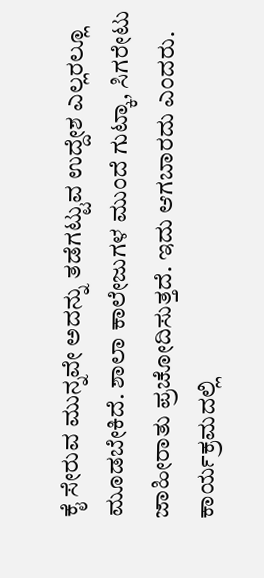ಕೈ ಸೇರುವ ಮುನ್ನವೇ ಅದನ್ನು ತಡೆಗಟ್ಟುವ ಉದ್ದೇಶ ಎಲ್ಲರಲ್ಲೂ ಮೂಡಬೇಕಿದೆ. ಶಾಲಾ ಕಾಲೇಜುಗಳ ಮುಂದೆ ಗುಟ್ಕಾ, ಸಿಗರೇಟು ಜಾಹೀರಾತು ಪ್ರಚೋದಿಸುತ್ತದೆ. ಇದು ಆಗಬಾರದು ಎಂದರು.
ಕಾರ್ಯಕ್ರಮದಲ್ಲಿ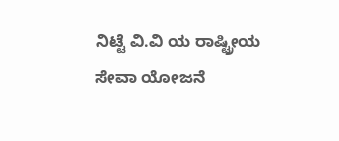ನಿಟ್ಟೆ ವಿ.ವಿ ಯ ರಾಷ್ಟ್ರೀಯ ಸೇವಾ ಯೋಜನೆ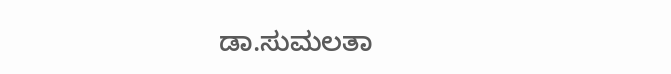ಡಾ.ಸುಮಲತಾ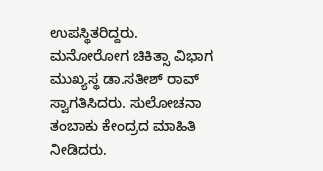ಉಪಸ್ಥಿತರಿದ್ದರು.
ಮನೋರೋಗ ಚಿಕಿತ್ಸಾ ವಿಭಾಗ ಮುಖ್ಯಸ್ಥ ಡಾ.ಸತೀಶ್ ರಾವ್ ಸ್ವಾಗತಿಸಿದರು. ಸುಲೋಚನಾ ತಂಬಾಕು ಕೇಂದ್ರದ ಮಾಹಿತಿ ನೀಡಿದರು.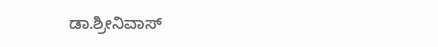ಡಾ.ಶ್ರೀನಿವಾಸ್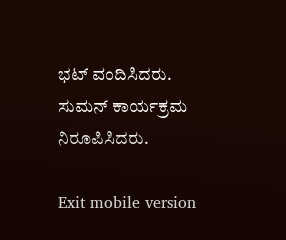ಭಟ್ ವಂದಿಸಿದರು. ಸುಮನ್ ಕಾರ್ಯಕ್ರಮ ನಿರೂಪಿಸಿದರು.

Exit mobile version